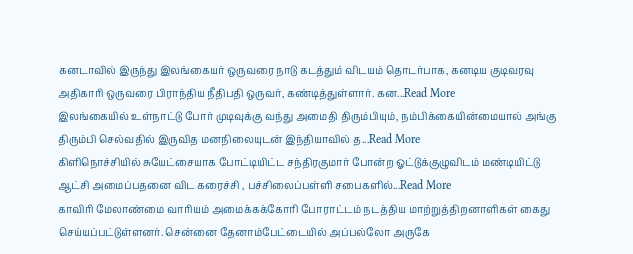கனடாவில் இருந்து இலங்கையர் ஒருவரை நாடு கடத்தும் விடயம் தொடர்பாக, கனடிய குடிவரவு அதிகாரி ஒருவரை பிராந்திய நீதிபதி ஒருவர், கண்டித்துள்ளார். கன...Read More
இலங்கையில் உள்நாட்டு போர் முடிவுக்கு வந்து அமைதி திரும்பியும், நம்பிக்கையின்மையால் அங்கு திரும்பி செல்வதில் இருவித மனநிலையுடன் இந்தியாவில் த...Read More
கிளிநொச்சியில் சுயேட்சையாக போட்டியிட்ட சந்திரகுமார் போன்ற ஓட்டுக்குழுவிடம் மண்டியிட்டு ஆட்சி அமைப்பதனை விட கரைச்சி , பச்சிலைப்பள்ளி சபைகளில்...Read More
காவிரி மேலாண்மை வாரியம் அமைக்கக்கோரி போராட்டம் நடத்திய மாற்றுத்திறனாளிகள் கைது செய்யப்பட்டுள்ளனர். சென்னை தேனாம்பேட்டையில் அப்பல்லோ அருகே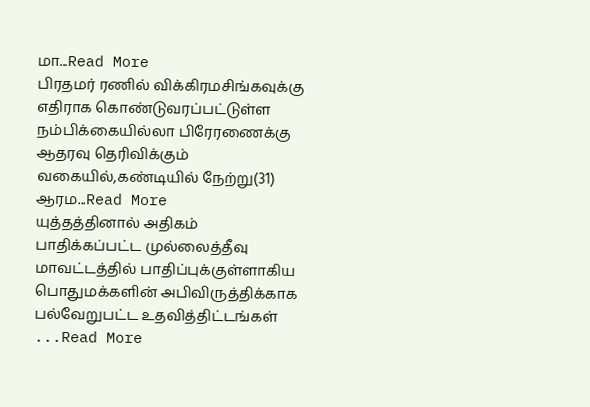மா...Read More
பிரதமர் ரணில் விக்கிரமசிங்கவுக்கு எதிராக கொண்டுவரப்பட்டுள்ள நம்பிக்கையில்லா பிரேரணைக்கு ஆதரவு தெரிவிக்கும் வகையில்,கண்டியில் நேற்று(31) ஆரம...Read More
யுத்தத்தினால் அதிகம் பாதிக்கப்பட்ட முல்லைத்தீவு மாவட்டத்தில் பாதிப்புக்குள்ளாகிய பொதுமக்களின் அபிவிருத்திக்காக பல்வேறுபட்ட உதவித்திட்டங்கள் ...Read More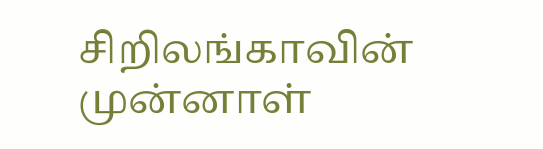சிறிலங்காவின் முன்னாள்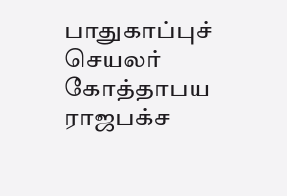பாதுகாப்புச் செயலர் கோத்தாபய ராஜபக்ச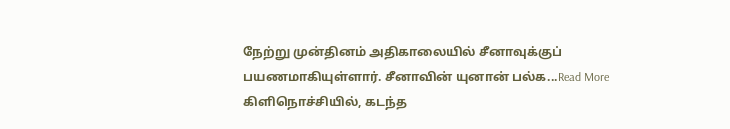நேற்று முன்தினம் அதிகாலையில் சீனாவுக்குப் பயணமாகியுள்ளார். சீனாவின் யுனான் பல்க...Read More
கிளிநொச்சியில், கடந்த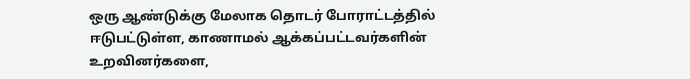ஒரு ஆண்டுக்கு மேலாக தொடர் போராட்டத்தில் ஈடுபட்டுள்ள, காணாமல் ஆக்கப்பட்டவர்களின் உறவினர்களை,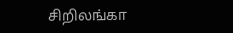சிறிலங்கா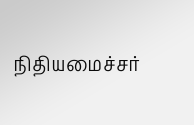நிதியமைச்சர்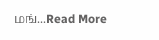மங்...Read More